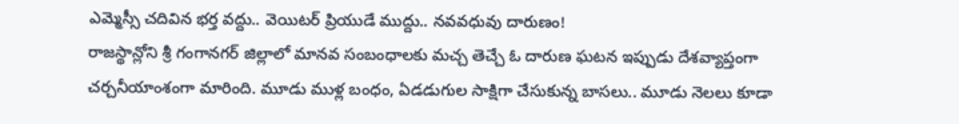ఎమ్మెస్సీ చదివిన భర్త వద్దు.. వెయిటర్ ప్రియుడే ముద్దు.. నవవధువు దారుణం!
రాజస్థాన్లోని శ్రీ గంగానగర్ జిల్లాలో మానవ సంబంధాలకు మచ్చ తెచ్చే ఓ దారుణ ఘటన ఇప్పుడు దేశవ్యాప్తంగా చర్చనీయాంశంగా మారింది. మూడు ముళ్ల బంధం, ఏడడుగుల సాక్షిగా చేసుకున్న బాసలు.. మూడు నెలలు కూడా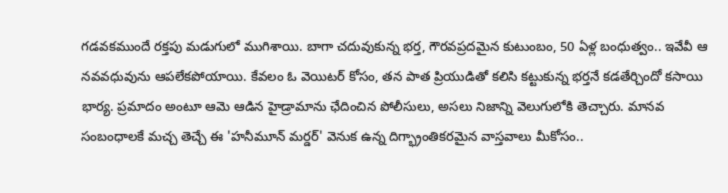గడవకముందే రక్తపు మడుగులో ముగిశాయి. బాగా చదువుకున్న భర్త, గౌరవప్రదమైన కుటుంబం, 50 ఏళ్ల బంధుత్వం.. ఇవేవీ ఆ నవవధువును ఆపలేకపోయాయి. కేవలం ఓ వెయిటర్ కోసం, తన పాత ప్రియుడితో కలిసి కట్టుకున్న భర్తనే కడతేర్చిందో కసాయి భార్య. ప్రమాదం అంటూ ఆమె ఆడిన హైడ్రామాను ఛేదించిన పోలీసులు, అసలు నిజాన్ని వెలుగులోకి తెచ్చారు. మానవ సంబంధాలకే మచ్చ తెచ్చే ఈ 'హనీమూన్ మర్డర్' వెనుక ఉన్న దిగ్భ్రాంతికరమైన వాస్తవాలు మీకోసం..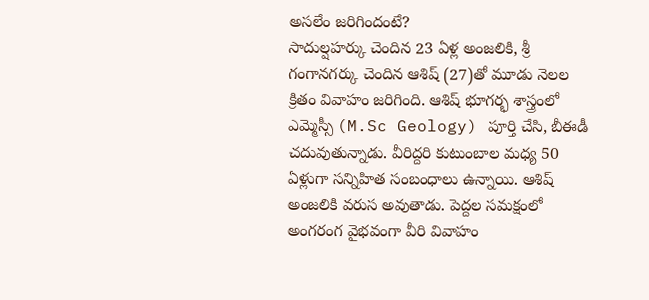అసలేం జరిగిందంటే?
సాదుల్షహర్కు చెందిన 23 ఏళ్ల అంజలికి, శ్రీ గంగానగర్కు చెందిన ఆశిష్ (27)తో మూడు నెలల క్రితం వివాహం జరిగింది. ఆశిష్ భూగర్భ శాస్త్రంలో ఎమ్మెస్సీ (M.Sc Geology) పూర్తి చేసి, బీఈడీ చదువుతున్నాడు. వీరిద్దరి కుటుంబాల మధ్య 50 ఏళ్లుగా సన్నిహిత సంబంధాలు ఉన్నాయి. ఆశిష్ అంజలికి వరుస అవుతాడు. పెద్దల సమక్షంలో అంగరంగ వైభవంగా వీరి వివాహం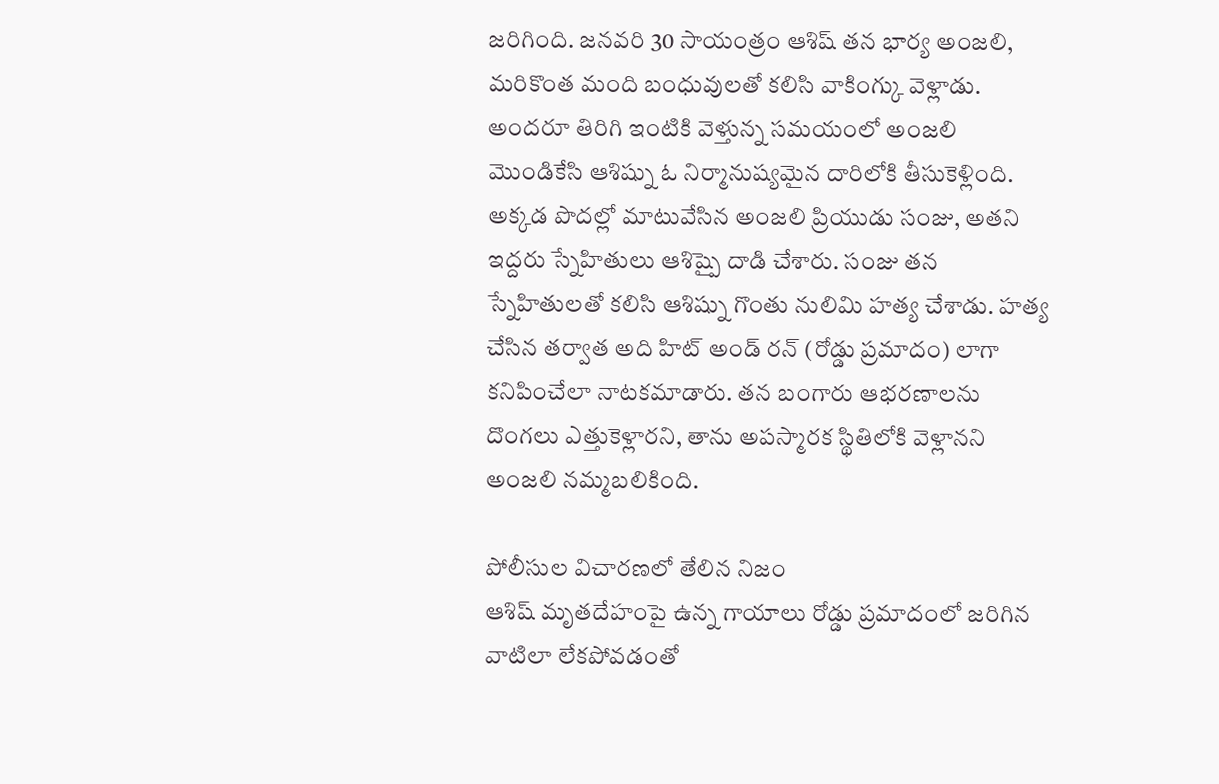జరిగింది. జనవరి 30 సాయంత్రం ఆశిష్ తన భార్య అంజలి, మరికొంత మంది బంధువులతో కలిసి వాకింగ్కు వెళ్లాడు. అందరూ తిరిగి ఇంటికి వెళ్తున్న సమయంలో అంజలి మొండికేసి ఆశిష్ను ఓ నిర్మానుష్యమైన దారిలోకి తీసుకెళ్లింది. అక్కడ పొదల్లో మాటువేసిన అంజలి ప్రియుడు సంజు, అతని ఇద్దరు స్నేహితులు ఆశిష్పై దాడి చేశారు. సంజు తన స్నేహితులతో కలిసి ఆశిష్ను గొంతు నులిమి హత్య చేశాడు. హత్య చేసిన తర్వాత అది హిట్ అండ్ రన్ (రోడ్డు ప్రమాదం) లాగా కనిపించేలా నాటకమాడారు. తన బంగారు ఆభరణాలను దొంగలు ఎత్తుకెళ్లారని, తాను అపస్మారక స్థితిలోకి వెళ్లానని అంజలి నమ్మబలికింది.

పోలీసుల విచారణలో తేలిన నిజం
ఆశిష్ మృతదేహంపై ఉన్న గాయాలు రోడ్డు ప్రమాదంలో జరిగిన వాటిలా లేకపోవడంతో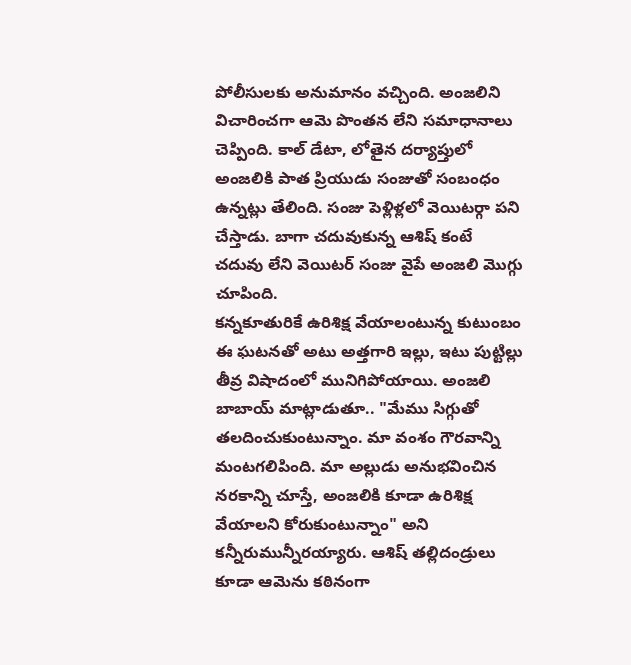పోలీసులకు అనుమానం వచ్చింది. అంజలిని విచారించగా ఆమె పొంతన లేని సమాధానాలు చెప్పింది. కాల్ డేటా, లోతైన దర్యాప్తులో అంజలికి పాత ప్రియుడు సంజుతో సంబంధం ఉన్నట్లు తేలింది. సంజు పెళ్లిళ్లలో వెయిటర్గా పని చేస్తాడు. బాగా చదువుకున్న ఆశిష్ కంటే చదువు లేని వెయిటర్ సంజు వైపే అంజలి మొగ్గు చూపింది.
కన్నకూతురికే ఉరిశిక్ష వేయాలంటున్న కుటుంబం
ఈ ఘటనతో అటు అత్తగారి ఇల్లు, ఇటు పుట్టిల్లు తీవ్ర విషాదంలో మునిగిపోయాయి. అంజలి బాబాయ్ మాట్లాడుతూ.. "మేము సిగ్గుతో తలదించుకుంటున్నాం. మా వంశం గౌరవాన్ని మంటగలిపింది. మా అల్లుడు అనుభవించిన నరకాన్ని చూస్తే, అంజలికి కూడా ఉరిశిక్ష వేయాలని కోరుకుంటున్నాం" అని కన్నీరుమున్నీరయ్యారు. ఆశిష్ తల్లిదండ్రులు కూడా ఆమెను కఠినంగా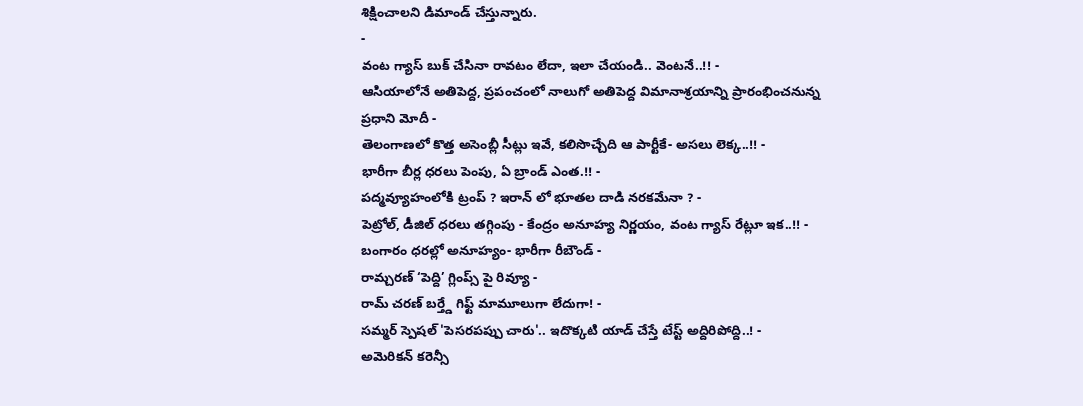శిక్షించాలని డిమాండ్ చేస్తున్నారు.
-
వంట గ్యాస్ బుక్ చేసినా రావటం లేదా, ఇలా చేయండి.. వెంటనే..!! -
ఆసియాలోనే అతిపెద్ద, ప్రపంచంలో నాలుగో అతిపెద్ద విమానాశ్రయాన్ని ప్రారంభించనున్న ప్రధాని మోదీ -
తెలంగాణలో కొత్త అసెంబ్లీ సీట్లు ఇవే, కలిసొచ్చేది ఆ పార్టీకే- అసలు లెక్క..!! -
భారీగా బీర్ల ధరలు పెంపు, ఏ బ్రాండ్ ఎంత.!! -
పద్మవ్యూహంలోకి ట్రంప్ ? ఇరాన్ లో భూతల దాడి నరకమేనా ? -
పెట్రోల్, డీజిల్ ధరలు తగ్గింపు - కేంద్రం అనూహ్య నిర్ణయం, వంట గ్యాస్ రేట్లూ ఇక..!! -
బంగారం ధరల్లో అనూహ్యం- భారీగా రీబౌండ్ -
రామ్చరణ్ ‘పెద్ది’ గ్లింప్స్ పై రివ్యూ -
రామ్ చరణ్ బర్త్డే గిఫ్ట్ మామూలుగా లేదుగా! -
సమ్మర్ స్పెషల్ 'పెసరపప్పు చారు'.. ఇదొక్కటి యాడ్ చేస్తే టేస్ట్ అద్దిరిపోద్ది..! -
అమెరికన్ కరెన్సీ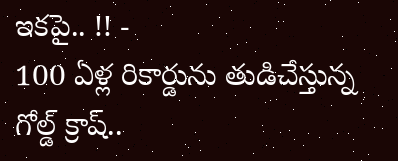ఇకపై.. !! -
100 ఏళ్ల రికార్డును తుడిచేస్తున్న గోల్డ్ క్రాష్..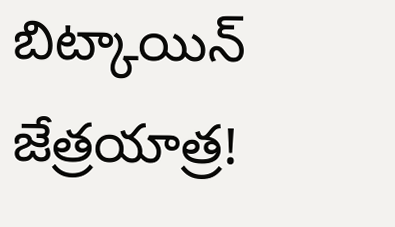బిట్కాయిన్ జేత్రయాత్ర!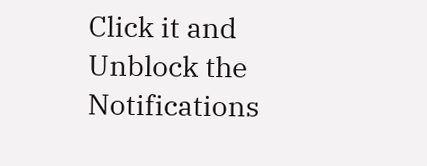Click it and Unblock the Notifications